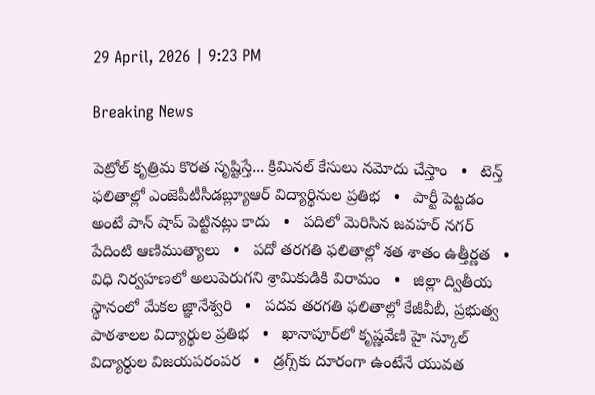29 April, 2026 | 9:23 PM

Breaking News

పెట్రోల్ కృత్రిమ కొరత సృష్టిస్తే... క్రిమినల్ కేసులు నమోదు చేస్తాం   •   టెన్త్ ఫలితాల్లో ఎంజెపీటీసీడబ్ల్యూఆర్ విద్యార్థినుల ప్రతిభ   •   పార్టీ పెట్టడం అంటే పాన్ షాప్ పెట్టినట్లు కాదు   •   పదిలో మెరిసిన జవహర్ నగర్ పేదింటి ఆణిముత్యాలు   •   పదో తరగతి ఫలితాల్లో శత శాతం ఉత్తీర్ణత   •   విధి నిర్వహణలో అలుపెరుగని శ్రామికుడికి విరామం   •   జిల్లా ద్వితీయ స్థానంలో మేకల జ్ఞానేశ్వరి   •   పదవ తరగతి ఫలితాల్లో కేజీవీబీ, ప్రభుత్వ పాఠశాలల విద్యార్థుల ప్రతిభ   •   ఖానాపూర్‌లో కృష్ణవేణి హై స్కూల్ విద్యార్థుల విజయపరంపర   •   డ్రగ్స్‌కు దూరంగా ఉంటేనే యువత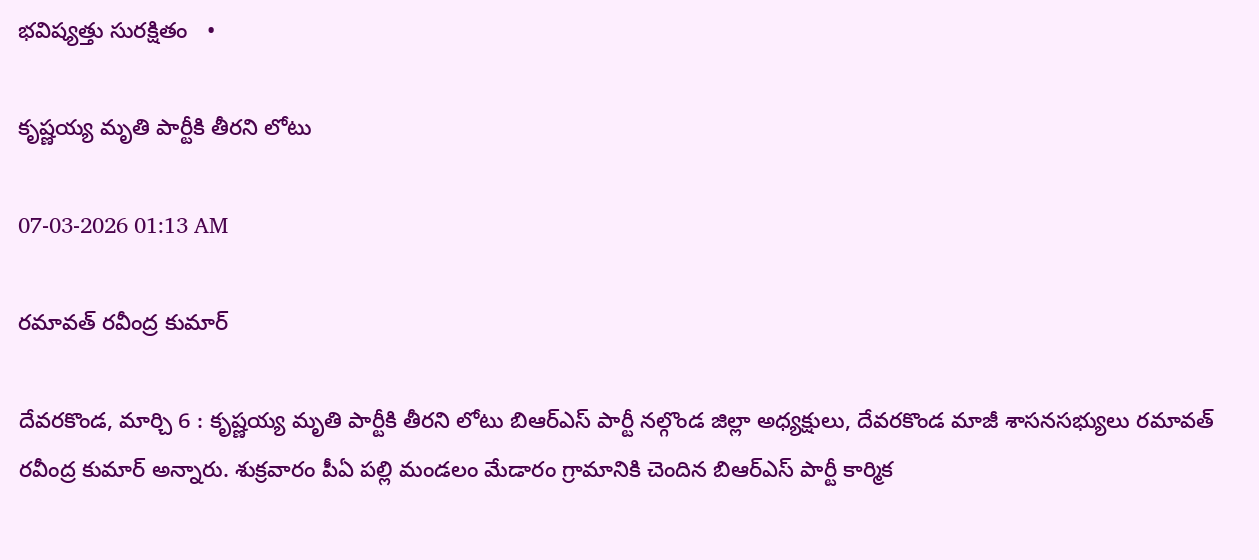భవిష్యత్తు సురక్షితం   •

కృష్ణయ్య మృతి పార్టీకి తీరని లోటు

07-03-2026 01:13 AM

రమావత్ రవీంద్ర కుమార్

దేవరకొండ, మార్చి 6 : కృష్ణయ్య మృతి పార్టీకి తీరని లోటు బిఆర్‌ఎస్ పార్టీ నల్గొండ జిల్లా అధ్యక్షులు, దేవరకొండ మాజీ శాసనసభ్యులు రమావత్ రవీంద్ర కుమార్ అన్నారు. శుక్రవారం పీఏ పల్లి మండలం మేడారం గ్రామానికి చెందిన బిఆర్‌ఎస్ పార్టీ కార్మిక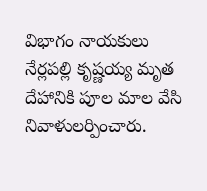విభాగం నాయకులు నేర్లపల్లి కృష్ణయ్య మృత దేహానికి పూల మాల వేసి నివాళులర్పించారు.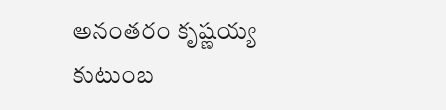అనంతరం కృష్ణయ్య కుటుంబ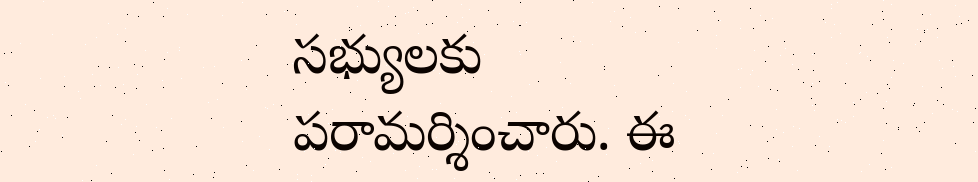సభ్యులకు పరామర్శించారు. ఈ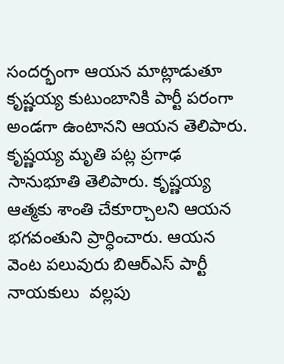సందర్భంగా ఆయన మాట్లాడుతూ కృష్ణయ్య కుటుంబానికి పార్టీ పరంగా అండగా ఉంటానని ఆయన తెలిపారు. కృష్ణయ్య మృతి పట్ల ప్రగాఢ సానుభూతి తెలిపారు. కృష్ణయ్య ఆత్మకు శాంతి చేకూర్చాలని ఆయన భగవంతుని ప్రార్ధించారు. ఆయన వెంట పలువురు బిఆర్‌ఎస్ పార్టీ నాయకులు  వల్లపు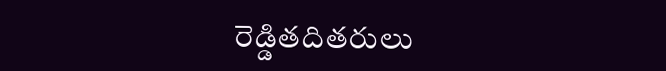రెడ్డితదితరులు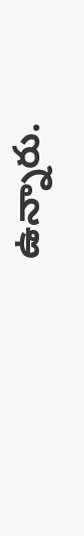ఉన్నారు.